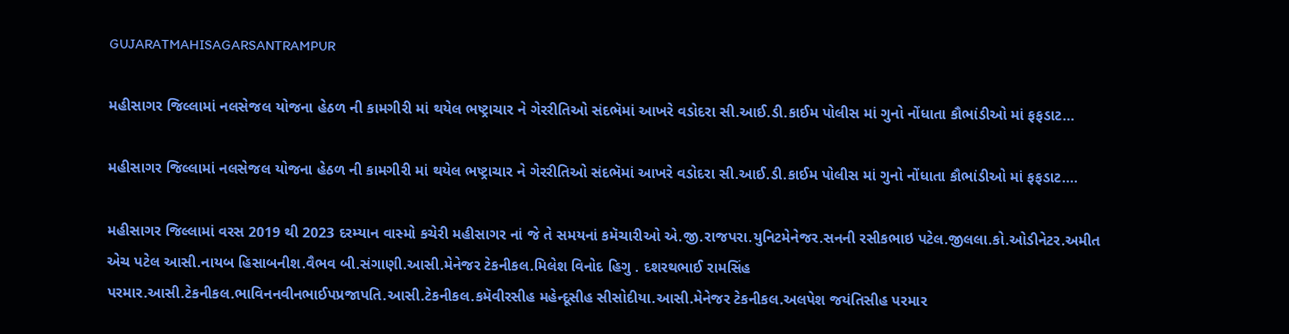GUJARATMAHISAGARSANTRAMPUR

મહીસાગર જિલ્લામાં નલસેજલ યોજના હેઠળ ની કામગીરી માં થયેલ ભષ્ટ્રાચાર ને ગેરરીતિઓ સંદભૅમાં આખરે વડોદરા સી.આઈ.ડી.કાઈમ પોલીસ માં ગુનો નોંધાતા કૌભાંડીઓ માં ફફડાટ…

મહીસાગર જિલ્લામાં નલસેજલ યોજના હેઠળ ની કામગીરી માં થયેલ ભષ્ટ્રાચાર ને ગેરરીતિઓ સંદભૅમાં આખરે વડોદરા સી.આઈ.ડી.કાઈમ પોલીસ માં ગુનો નોંધાતા કૌભાંડીઓ માં ફફડાટ….

મહીસાગર જિલ્લામાં વરસ 2019 થી 2023 દરમ્યાન વાસ્મો કચેરી મહીસાગર નાં જે તે સમયનાં કમૅચારીઓ એ.જી.રાજપરા.યુનિટમેનેજર.સનની રસીકભાઇ પટેલ.જીલલા.કો.ઓડીનેટર.અમીત એચ પટેલ આસી.નાયબ હિસાબનીશ.વૈભવ બી.સંગાણી.આસી.મેનેજર ટેકનીકલ.મિલેશ વિનોદ હિગુ . દશરથભાઈ રામસિંહ પરમાર.આસી.ટેકનીકલ.ભાવિનનવીનભાઈપપ્રજાપતિ.આસી.ટેકનીકલ.કમૅવીરસીહ મહેન્દૂસીહ સીસોદીયા.આસી.મેનેજર ટેકનીકલ.અલપેશ જયંતિસીહ પરમાર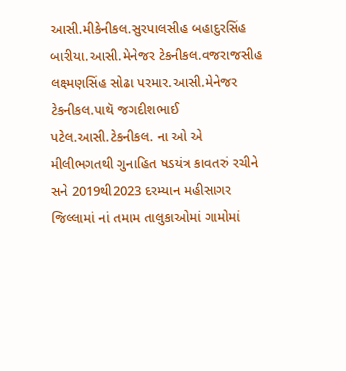આસી.મીકેનીકલ.સુરપાલસીહ બહાદુરસિંહ બારીયા.આસી.મેનેજર ટેકનીકલ.વજરાજસીહ લક્ષ્મણસિંહ સોઢા પરમાર.આસી.મેનેજર ટેકનીકલ.પાથૅ જગદીશભાઈ પટેલ.આસી.ટેકનીકલ. ના ઓ એ મીલીભગતથી ગુનાહિત ષડયંત્ર કાવતરું રચીને સને 2019થી2023 દરમ્યાન મહીસાગર જિલ્લામાં નાં તમામ તાલુકાઓમાં ગામોમાં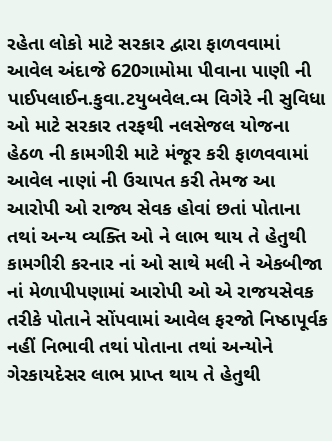રહેતા લોકો માટે સરકાર દ્વારા ફાળવવામાં આવેલ અંદાજે 620ગામોમા પીવાના પાણી ની પાઈપલાઈન.કુવા.ટયુબવેલ.વ્મ વિગેરે ની સુવિધા ઓ માટે સરકાર તરફથી નલસેજલ યોજના હેઠળ ની કામગીરી માટે મંજૂર કરી ફાળવવામાં આવેલ નાણાં ની ઉચાપત કરી તેમજ આ આરોપી ઓ રાજ્ય સેવક હોવાં છતાં પોતાના તથાં અન્ય વ્યક્તિ ઓ ને લાભ થાય તે હેતુથી કામગીરી કરનાર નાં ઓ સાથે મલી ને એકબીજા નાં મેળાપીપણામાં આરોપી ઓ એ રાજયસેવક તરીકે પોતાને સોંપવામાં આવેલ ફરજો નિષ્ઠાપૂર્વક નહીં નિભાવી તથાં પોતાના તથાં અન્યોને ગેરકાયદેસર લાભ પ્રાપ્ત થાય તે હેતુથી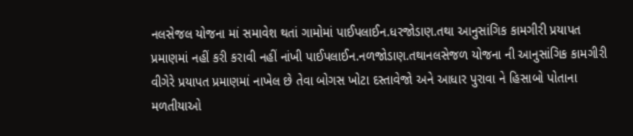નલસેજલ યોજના માં સમાવેશ થતાં ગામોમાં પાઈપલાઈન.ધરજોડાણ.તથા આનુસાંગિક કામગીરી પ્રયાપત પ્રમાણમાં નહીં કરી કરાવી નહીં નાંખી પાઈપલાઈન.નળજોડાણ.તથાનલસેજળ યોજના ની આનુસાંગિક કામગીરી વીગેરે પ્રયાપત પ્રમાણમાં નાખેલ છે તેવા બોગસ ખોટા દસ્તાવેજો અને આધાર પુરાવા ને હિસાબો પોતાના મળતીયાઓ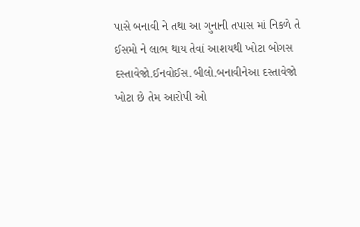પાસે બનાવી ને તથા આ ગુનાની તપાસ માં નિકળે તે ઈસમો ને લાભ થાય તેવાં આશયથી ખોટા બોગસ દસ્તાવેજો.ઈનવોઈસ.બીલો.બનાવીનેઆ દસ્તાવેજો ખોટા છે તેમ આરોપી ઓ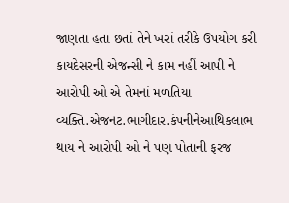જાણતા હતા છતાં તેને ખરાં તરીકે ઉપયોગ કરી કાયદેસરની એજન્સી ને કામ નહીં આપી ને આરોપી ઓ એ તેમનાં મળતિયા વ્યક્તિ.એજનટ.ભાગીદાર.કંપનીનેઆથિકલાભ થાય ને આરોપી ઓ ને પણ પોતાની ફરજ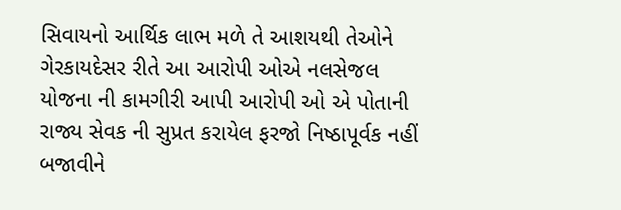સિવાયનો આર્થિક લાભ મળે તે આશયથી તેઓને ગેરકાયદેસર રીતે આ આરોપી ઓએ નલસેજલ યોજના ની કામગીરી આપી આરોપી ઓ એ પોતાની રાજ્ય સેવક ની સુપ્રત કરાયેલ ફરજો નિષ્ઠાપૂર્વક નહીં બજાવીને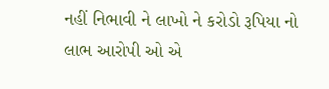નહીં નિભાવી ને લાખો ને કરોડો રૂપિયા નો લાભ આરોપી ઓ એ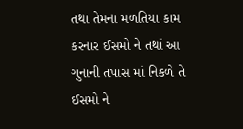તથા તેમના મળતિયા કામ કરનાર ઈસમો ને તથાં આ ગુનાની તપાસ માં નિકળે તે ઈસમો ને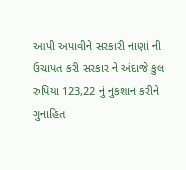આપી અપાવીને સરકારી નાણાં ની ઉચાપત કરી સરકાર ને અંદાજે કુલ રુપિયા 123,22 નું નુકશાન કરીને ગુનાહિત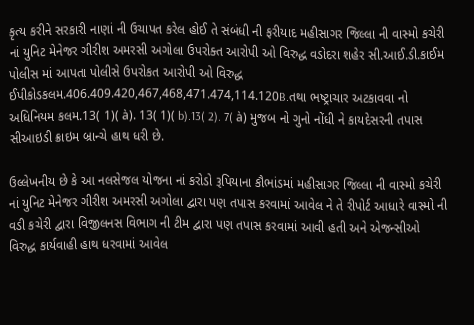કૃત્ય કરીને સરકારી નાણાં ની ઉચાપત કરેલ હોઈ તે સંબંધી ની ફરીયાદ મહીસાગર જિલ્લા ની વાસ્મો કચેરી નાં યુનિટ મેનેજર ગીરીશ અમરસી અગોલા ઉપરોક્ત આરોપી ઓ વિરુદ્ધ વડોદરા શહેર સી.આઈ.ડી.કાઈમ પોલીસ માં આપતા પોલીસે ઉપરોકત આરોપી ઓ વિરુદ્ધ ઈપીકોડકલમ.406.409.420,467,468,471.474,114.120B.તથા ભષ્ટ્રાચાર અટકાવવા નો અધિનિયમ કલમ.13( 1)( à). 13( 1)( b).13( 2). 7( à) મુજબ નો ગુનો નોંધી ને કાયદેસરની તપાસ સીઆઇડી ક્રાઇમ બ્રાન્ચે હાથ ધરી છે.

ઉલ્લેખનીય છે કે આ નલસેજલ યોજના નાં કરોડો રૂપિયાના કૌભાંડમાં મહીસાગર જિલ્લા ની વાસ્મો કચેરી નાં યુનિટ મેનેજર ગીરીશ અમરસી અગોલા દ્વારા પણ તપાસ કરવામાં આવેલ ને તે રીપોર્ટ આધારે વાસ્મો ની વડી કચેરી દ્વારા વિજીલનસ વિભાગ ની ટીમ દ્વારા પણ તપાસ કરવામાં આવી હતી અને એજન્સીઓ વિરુદ્ધ કાર્યવાહી હાથ ધરવામાં આવેલ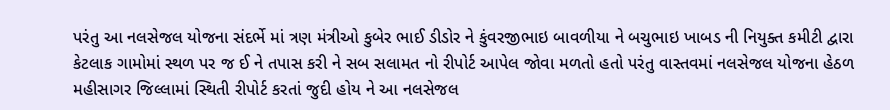પરંતુ આ નલસેજલ યોજના સંદર્ભે માં ત્રણ મંત્રીઓ કુબેર ભાઈ ડીડોર ને કુંવરજીભાઇ બાવળીયા ને બચુભાઇ ખાબડ ની નિયુક્ત કમીટી દ્વારા કેટલાક ગામોમાં સ્થળ પર જ ઈ ને તપાસ કરી ને સબ સલામત નો રીપોર્ટ આપેલ જોવા મળતો હતો પરંતુ વાસ્તવમાં નલસેજલ યોજના હેઠળ મહીસાગર જિલ્લામાં સ્થિતી રીપોર્ટ કરતાં જુદી હોય ને આ નલસેજલ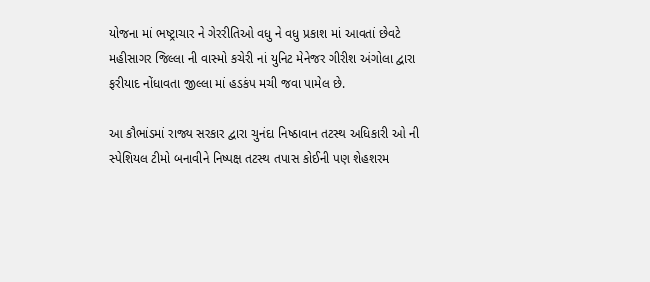યોજના માં ભષ્ટ્રાચાર ને ગેરરીતિઓ વધુ ને વધુ પ્રકાશ માં આવતાં છેવટે મહીસાગર જિલ્લા ની વાસ્મો કચેરી નાં યુનિટ મેનેજર ગીરીશ અંગોલા દ્વારા ફરીયાદ નોંધાવતા જીલ્લા માં હડકંપ મચી જવા પામેલ છે.

આ કૌભાંડમાં રાજ્ય સરકાર દ્વારા ચુનંદા નિષ્ઠાવાન તટસ્થ અધિકારી ઓ ની સ્પેશિયલ ટીમો બનાવીને નિષ્પક્ષ તટસ્થ તપાસ કોઈની પણ શેહશરમ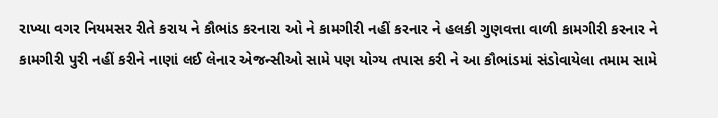રાખ્યા વગર નિયમસર રીતે કરાય ને કૌભાંડ કરનારા ઓ ને કામગીરી નહીં કરનાર ને હલકી ગુણવત્તા વાળી કામગીરી કરનાર ને કામગીરી પુરી નહીં કરીને નાણાં લઈ લેનાર એજન્સીઓ સામે પણ યોગ્ય તપાસ કરી ને આ કૌભાંડમાં સંડોવાયેલા તમામ સામે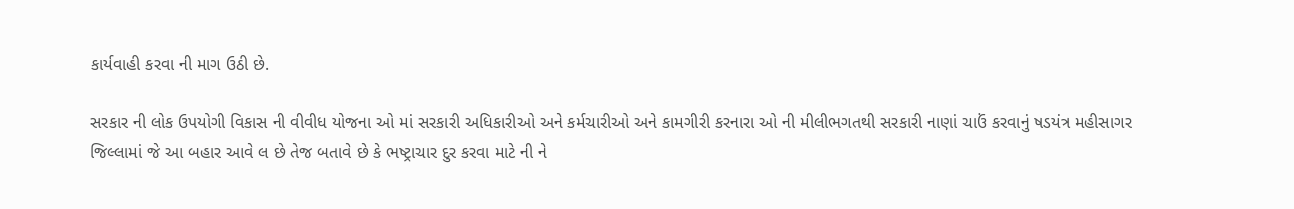કાર્યવાહી કરવા ની માગ ઉઠી છે.

સરકાર ની લોક ઉપયોગી વિકાસ ની વીવીધ યોજના ઓ માં સરકારી અધિકારીઓ અને કર્મચારીઓ અને કામગીરી કરનારા ઓ ની મીલીભગતથી સરકારી નાણાં ચાઉં કરવાનું ષડયંત્ર મહીસાગર જિલ્લામાં જે આ બહાર આવે લ છે તેજ બતાવે છે કે ભષ્ટ્રાચાર દુર કરવા માટે ની ને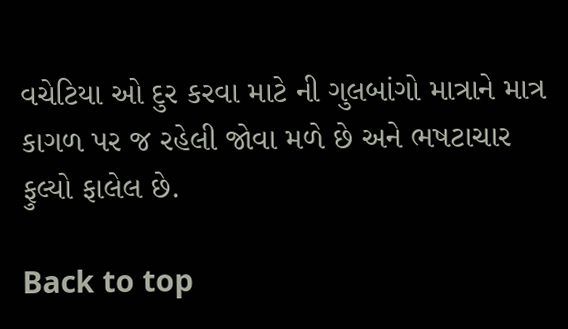વચેટિયા ઓ દુર કરવા માટે ની ગુલબાંગો માત્રાને માત્ર કાગળ પર જ રહેલી જોવા મળે છે અને ભષટાચાર ફુલ્યો ફાલેલ છે.

Back to top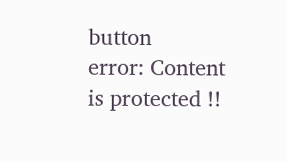button
error: Content is protected !!